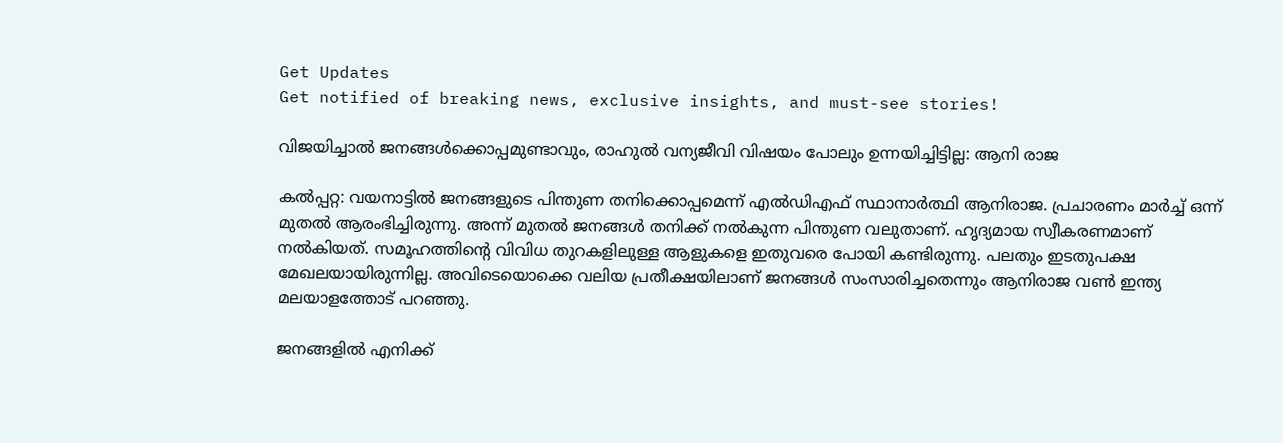Get Updates
Get notified of breaking news, exclusive insights, and must-see stories!

വിജയിച്ചാല്‍ ജനങ്ങള്‍ക്കൊപ്പമുണ്ടാവും, രാഹുല്‍ വന്യജീവി വിഷയം പോലും ഉന്നയിച്ചിട്ടില്ല: ആനി രാജ

കല്‍പ്പറ്റ: വയനാട്ടില്‍ ജനങ്ങളുടെ പിന്തുണ തനിക്കൊപ്പമെന്ന് എല്‍ഡിഎഫ് സ്ഥാനാര്‍ത്ഥി ആനിരാജ. പ്രചാരണം മാര്‍ച്ച് ഒന്ന് മുതല്‍ ആരംഭിച്ചിരുന്നു. അന്ന് മുതല്‍ ജനങ്ങള്‍ തനിക്ക് നല്‍കുന്ന പിന്തുണ വലുതാണ്. ഹൃദ്യമായ സ്വീകരണമാണ് നല്‍കിയത്. സമൂഹത്തിന്റെ വിവിധ തുറകളിലുള്ള ആളുകളെ ഇതുവരെ പോയി കണ്ടിരുന്നു. പലതും ഇടതുപക്ഷ മേഖലയായിരുന്നില്ല. അവിടെയൊക്കെ വലിയ പ്രതീക്ഷയിലാണ് ജനങ്ങള്‍ സംസാരിച്ചതെന്നും ആനിരാജ വണ്‍ ഇന്ത്യ മലയാളത്തോട് പറഞ്ഞു.

ജനങ്ങളില്‍ എനിക്ക്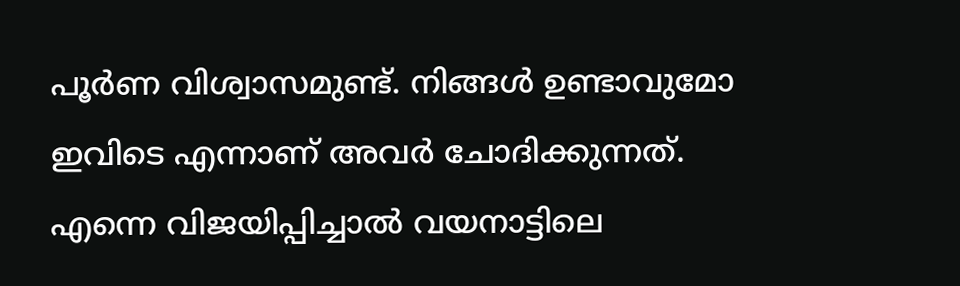പൂര്‍ണ വിശ്വാസമുണ്ട്. നിങ്ങള്‍ ഉണ്ടാവുമോ ഇവിടെ എന്നാണ് അവര്‍ ചോദിക്കുന്നത്. എന്നെ വിജയിപ്പിച്ചാല്‍ വയനാട്ടിലെ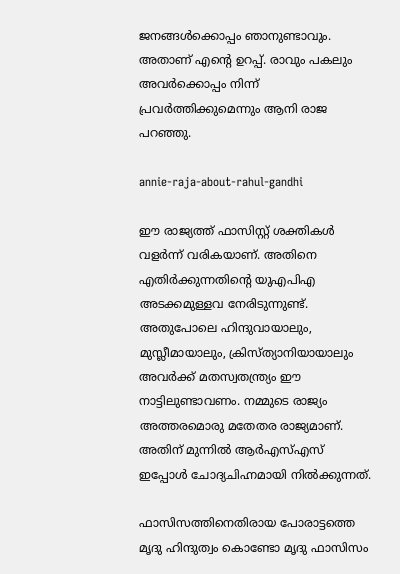ജനങ്ങള്‍ക്കൊപ്പം ഞാനുണ്ടാവും. അതാണ് എന്റെ ഉറപ്പ്. രാവും പകലും അവര്‍ക്കൊപ്പം നിന്ന് പ്രവര്‍ത്തിക്കുമെന്നും ആനി രാജ പറഞ്ഞു.

annie-raja-about-rahul-gandhi

ഈ രാജ്യത്ത് ഫാസിസ്റ്റ് ശക്തികള്‍ വളര്‍ന്ന് വരികയാണ്. അതിനെ എതിര്‍ക്കുന്നതിന്റെ യുഎപിഎ അടക്കമുള്ളവ നേരിടുന്നുണ്ട്. അതുപോലെ ഹിന്ദുവായാലും, മുസ്ലീമായാലും, ക്രിസ്ത്യാനിയായാലും അവര്‍ക്ക് മതസ്വതന്ത്ര്യം ഈ നാട്ടിലുണ്ടാവണം. നമ്മുടെ രാജ്യം അത്തരമൊരു മതേതര രാജ്യമാണ്. അതിന് മുന്നില്‍ ആര്‍എസ്എസ് ഇപ്പോള്‍ ചോദ്യചിഹ്നമായി നില്‍ക്കുന്നത്.

ഫാസിസത്തിനെതിരായ പോരാട്ടത്തെ മൃദു ഹിന്ദുത്വം കൊണ്ടോ മൃദു ഫാസിസം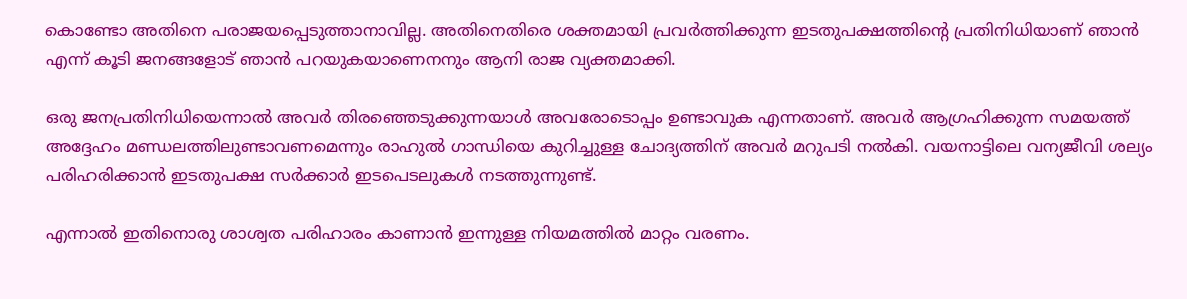കൊണ്ടോ അതിനെ പരാജയപ്പെടുത്താനാവില്ല. അതിനെതിരെ ശക്തമായി പ്രവര്‍ത്തിക്കുന്ന ഇടതുപക്ഷത്തിന്റെ പ്രതിനിധിയാണ് ഞാന്‍ എന്ന് കൂടി ജനങ്ങളോട് ഞാന്‍ പറയുകയാണെനനും ആനി രാജ വ്യക്തമാക്കി.

ഒരു ജനപ്രതിനിധിയെന്നാല്‍ അവര്‍ തിരഞ്ഞെടുക്കുന്നയാള്‍ അവരോടൊപ്പം ഉണ്ടാവുക എന്നതാണ്. അവര്‍ ആഗ്രഹിക്കുന്ന സമയത്ത് അദ്ദേഹം മണ്ഡലത്തിലുണ്ടാവണമെന്നും രാഹുല്‍ ഗാന്ധിയെ കുറിച്ചുള്ള ചോദ്യത്തിന് അവര്‍ മറുപടി നല്‍കി. വയനാട്ടിലെ വന്യജീവി ശല്യം പരിഹരിക്കാന്‍ ഇടതുപക്ഷ സര്‍ക്കാര്‍ ഇടപെടലുകള്‍ നടത്തുന്നുണ്ട്.

എന്നാല്‍ ഇതിനൊരു ശാശ്വത പരിഹാരം കാണാന്‍ ഇന്നുള്ള നിയമത്തില്‍ മാറ്റം വരണം.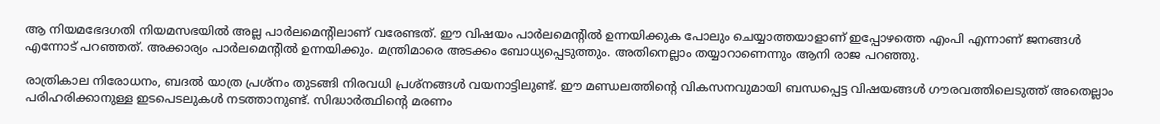ആ നിയമഭേദഗതി നിയമസഭയില്‍ അല്ല പാര്‍ലമെന്റിലാണ് വരേണ്ടത്. ഈ വിഷയം പാര്‍ലമെന്റില്‍ ഉന്നയിക്കുക പോലും ചെയ്യാത്തയാളാണ് ഇപ്പോഴത്തെ എംപി എന്നാണ് ജനങ്ങള്‍ എന്നോട് പറഞ്ഞത്. അക്കാര്യം പാര്‍ലമെന്റില്‍ ഉന്നയിക്കും. മന്ത്രിമാരെ അടക്കം ബോധ്യപ്പെടുത്തും. അതിനെല്ലാം തയ്യാറാണെന്നും ആനി രാജ പറഞ്ഞു.

രാത്രികാല നിരോധനം, ബദല്‍ യാത്ര പ്രശ്‌നം തുടങ്ങി നിരവധി പ്രശ്‌നങ്ങള്‍ വയനാട്ടിലുണ്ട്. ഈ മണ്ഡലത്തിന്റെ വികസനവുമായി ബന്ധപ്പെട്ട വിഷയങ്ങള്‍ ഗൗരവത്തിലെടുത്ത് അതെല്ലാം പരിഹരിക്കാനുള്ള ഇടപെടലുകള്‍ നടത്താനുണ്ട്. സിദ്ധാര്‍ത്ഥിന്റെ മരണം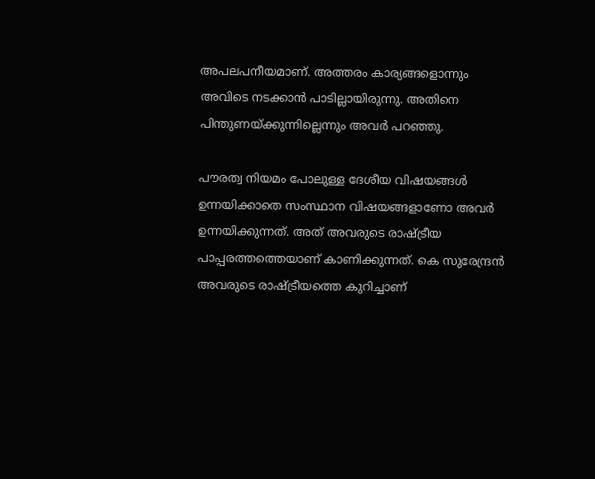അപലപനീയമാണ്. അത്തരം കാര്യങ്ങളൊന്നും അവിടെ നടക്കാന്‍ പാടില്ലായിരുന്നു. അതിനെ പിന്തുണയ്ക്കുന്നില്ലെന്നും അവര്‍ പറഞ്ഞു.

പൗരത്വ നിയമം പോലുള്ള ദേശീയ വിഷയങ്ങള്‍ ഉന്നയിക്കാതെ സംസ്ഥാന വിഷയങ്ങളാണോ അവര്‍ ഉന്നയിക്കുന്നത്. അത് അവരുടെ രാഷ്ട്രീയ പാപ്പരത്തത്തെയാണ് കാണിക്കുന്നത്. കെ സുരേന്ദ്രന്‍ അവരുടെ രാഷ്ട്രീയത്തെ കുറിച്ചാണ്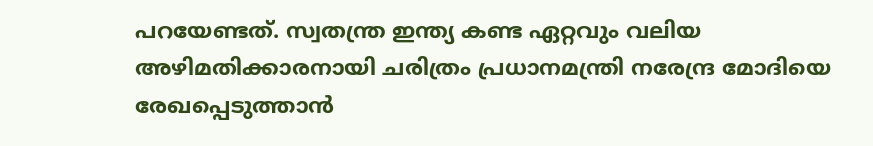പറയേണ്ടത്. സ്വതന്ത്ര ഇന്ത്യ കണ്ട ഏറ്റവും വലിയ അഴിമതിക്കാരനായി ചരിത്രം പ്രധാനമന്ത്രി നരേന്ദ്ര മോദിയെ രേഖപ്പെടുത്താന്‍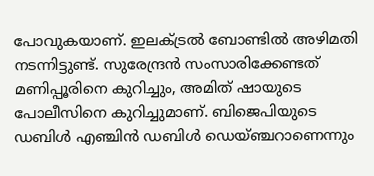പോവുകയാണ്. ഇലക്ട്രല്‍ ബോണ്ടില്‍ അഴിമതി നടന്നിട്ടുണ്ട്. സുരേന്ദ്രന്‍ സംസാരിക്കേണ്ടത് മണിപ്പൂരിനെ കുറിച്ചും, അമിത് ഷായുടെ പോലീസിനെ കുറിച്ചുമാണ്. ബിജെപിയുടെ ഡബിള്‍ എഞ്ചിന്‍ ഡബിള്‍ ഡെയ്ഞ്ചറാണെന്നും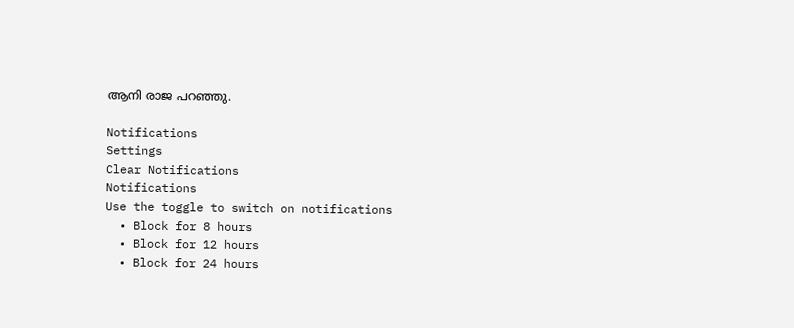ആനി രാജ പറഞ്ഞു.

Notifications
Settings
Clear Notifications
Notifications
Use the toggle to switch on notifications
  • Block for 8 hours
  • Block for 12 hours
  • Block for 24 hours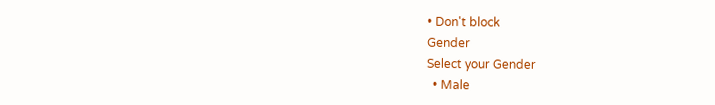• Don't block
Gender
Select your Gender
  • Male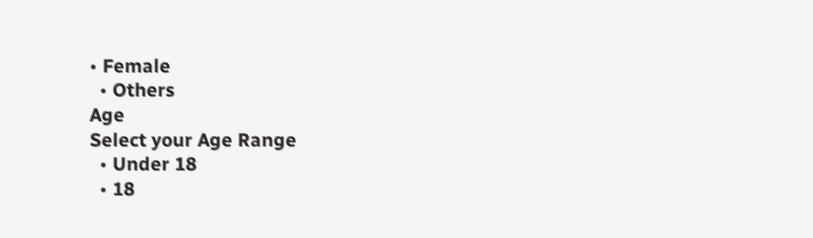• Female
  • Others
Age
Select your Age Range
  • Under 18
  • 18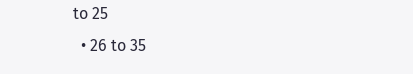to 25
  • 26 to 35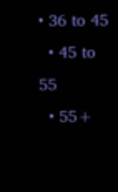• 36 to 45
  • 45 to 55
  • 55+